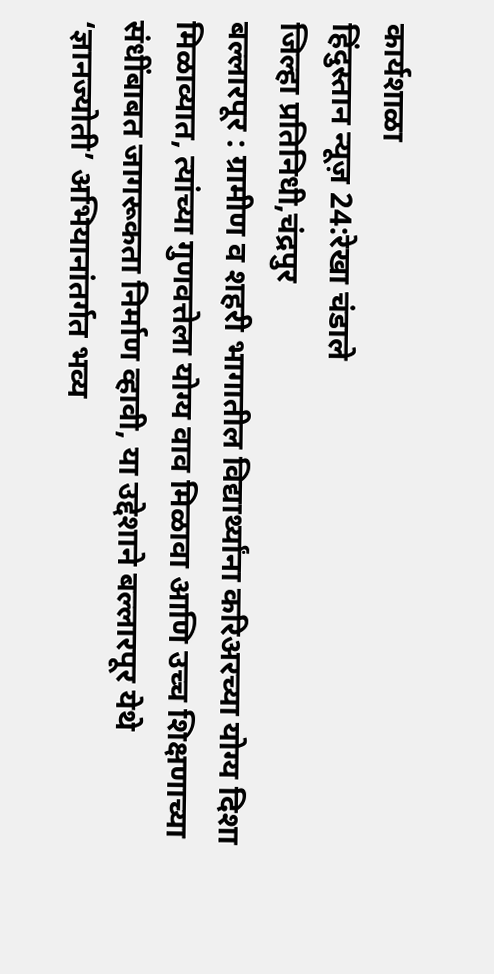कार्यशाळा
हिंदुस्तान न्यूज़ 24:रेखा चंडाले
जिल्हा प्रतिनिधी,चंद्रपुर
बल्लारपूर : ग्रामीण व शहरी भागातील विद्यार्थ्यांना करिअरच्या योग्य दिशा मिळाव्यात, त्यांच्या गुणवत्तेला योग्य वाव मिळावा आणि उच्च शिक्षणाच्या संधींबाबत जागरूकता निर्माण व्हावी, या उद्देशाने बल्लारपूर येथे ‘ज्ञानज्योती’ अभियानांतर्गत भव्य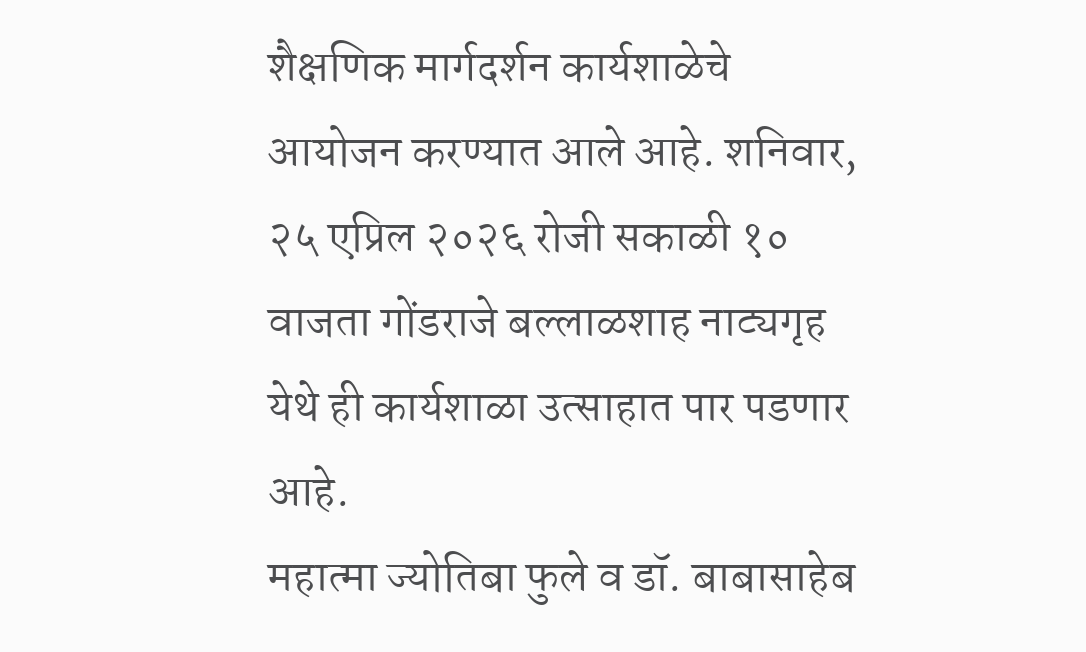शैक्षणिक मार्गदर्शन कार्यशाळेचे आयोजन करण्यात आले आहे. शनिवार, २५ एप्रिल २०२६ रोजी सकाळी १० वाजता गोंडराजे बल्लाळशाह नाट्यगृह येथे ही कार्यशाळा उत्साहात पार पडणार आहे.
महात्मा ज्योतिबा फुले व डॉ. बाबासाहेब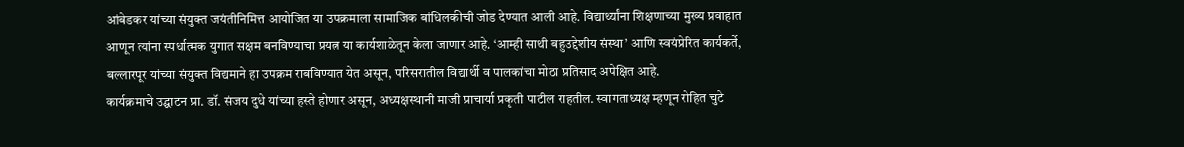आंबेडकर यांच्या संयुक्त जयंतीनिमित्त आयोजित या उपक्रमाला सामाजिक बांधिलकीची जोड देण्यात आली आहे. विद्यार्थ्यांना शिक्षणाच्या मुख्य प्रवाहात आणून त्यांना स्पर्धात्मक युगात सक्षम बनविण्याचा प्रयत्न या कार्यशाळेतून केला जाणार आहे. ‘आम्ही साथी बहुउद्देशीय संस्था’ आणि स्वयंप्रेरित कार्यकर्ते, बल्लारपूर यांच्या संयुक्त विद्यमाने हा उपक्रम राबविण्यात येत असून, परिसरातील विद्यार्थी व पालकांचा मोठा प्रतिसाद अपेक्षित आहे.
कार्यक्रमाचे उद्घाटन प्रा. डॉ. संजय दुधे यांच्या हस्ते होणार असून, अध्यक्षस्थानी माजी प्राचार्या प्रकृती पाटील राहतील. स्वागताध्यक्ष म्हणून रोहित चुटे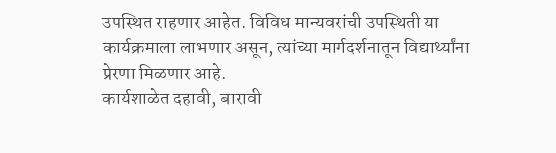उपस्थित राहणार आहेत. विविध मान्यवरांची उपस्थिती या कार्यक्रमाला लाभणार असून, त्यांच्या मार्गदर्शनातून विद्यार्थ्यांना प्रेरणा मिळणार आहे.
कार्यशाळेत दहावी, बारावी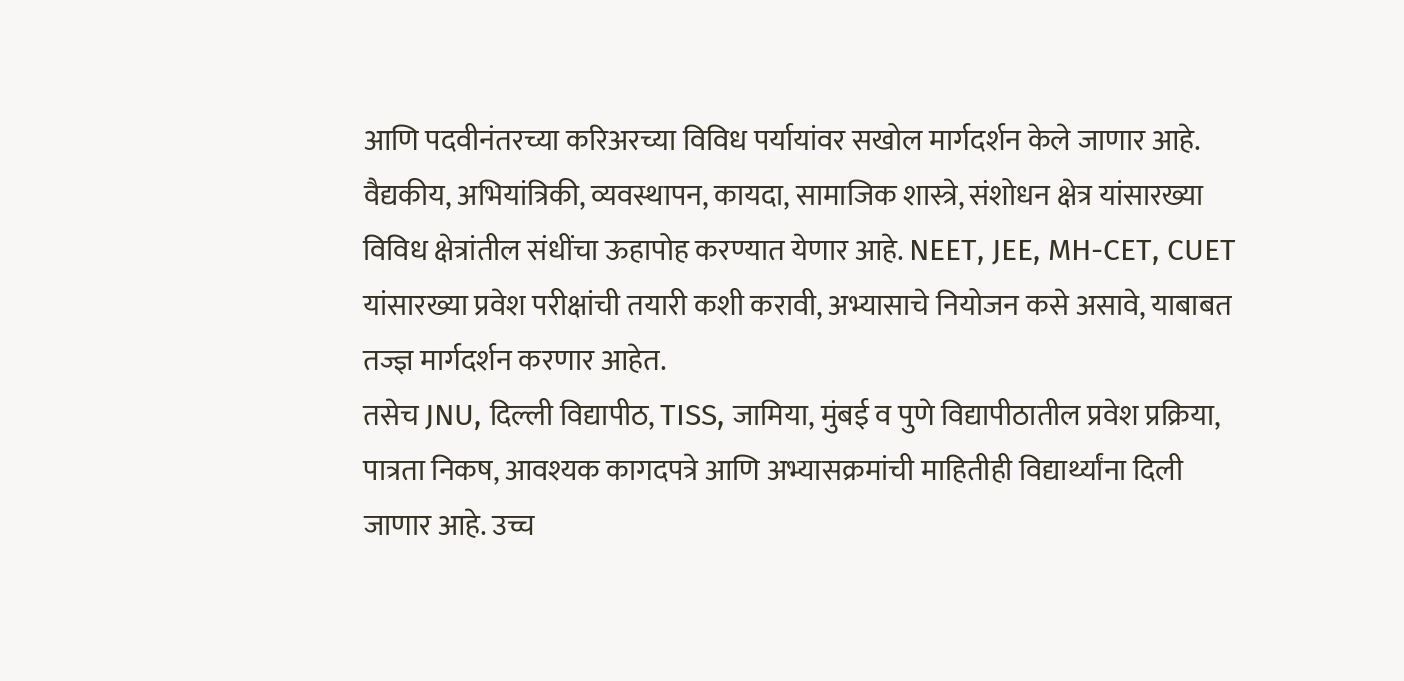आणि पदवीनंतरच्या करिअरच्या विविध पर्यायांवर सखोल मार्गदर्शन केले जाणार आहे. वैद्यकीय, अभियांत्रिकी, व्यवस्थापन, कायदा, सामाजिक शास्त्रे, संशोधन क्षेत्र यांसारख्या विविध क्षेत्रांतील संधींचा ऊहापोह करण्यात येणार आहे. NEET, JEE, MH-CET, CUET यांसारख्या प्रवेश परीक्षांची तयारी कशी करावी, अभ्यासाचे नियोजन कसे असावे, याबाबत तज्ज्ञ मार्गदर्शन करणार आहेत.
तसेच JNU, दिल्ली विद्यापीठ, TISS, जामिया, मुंबई व पुणे विद्यापीठातील प्रवेश प्रक्रिया, पात्रता निकष, आवश्यक कागदपत्रे आणि अभ्यासक्रमांची माहितीही विद्यार्थ्यांना दिली जाणार आहे. उच्च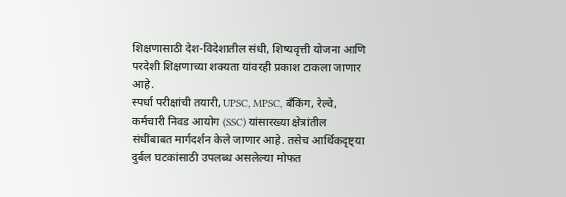शिक्षणासाठी देश-विदेशातील संधी, शिष्यवृत्ती योजना आणि परदेशी शिक्षणाच्या शक्यता यांवरही प्रकाश टाकला जाणार आहे.
स्पर्धा परीक्षांची तयारी, UPSC, MPSC, बँकिंग, रेल्वे, कर्मचारी निवड आयोग (SSC) यांसारख्या क्षेत्रांतील संधींबाबत मार्गदर्शन केले जाणार आहे. तसेच आर्थिकदृष्ट्या दुर्बल घटकांसाठी उपलब्ध असलेल्या मोफत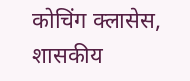कोचिंग क्लासेस, शासकीय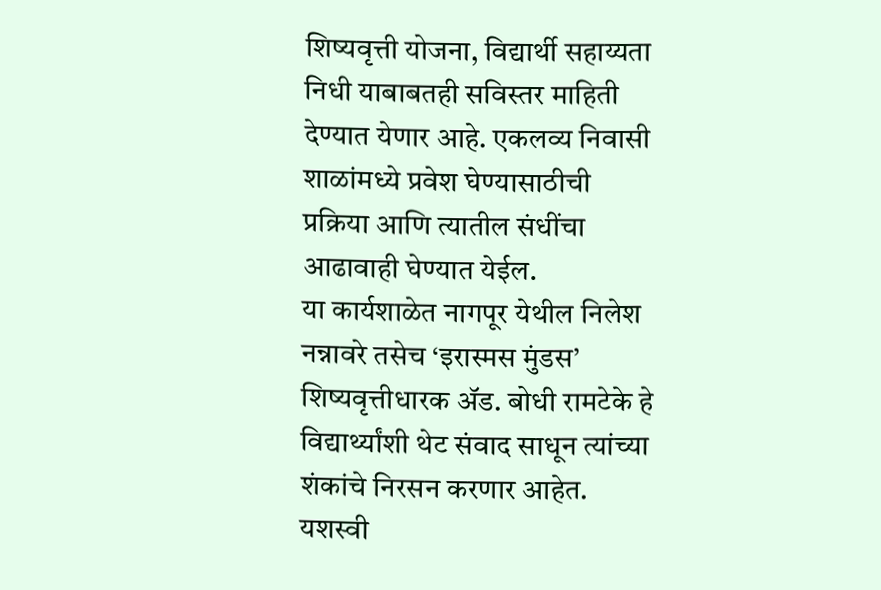शिष्यवृत्ती योजना, विद्यार्थी सहाय्यता निधी याबाबतही सविस्तर माहिती देण्यात येणार आहे. एकलव्य निवासी शाळांमध्ये प्रवेश घेण्यासाठीची प्रक्रिया आणि त्यातील संधींचा आढावाही घेण्यात येईल.
या कार्यशाळेत नागपूर येथील निलेश नन्नावरे तसेच ‘इरास्मस मुंडस’ शिष्यवृत्तीधारक ॲड. बोधी रामटेके हे विद्यार्थ्यांशी थेट संवाद साधून त्यांच्या शंकांचे निरसन करणार आहेत. यशस्वी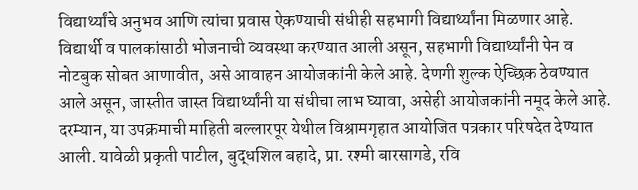विद्यार्थ्यांचे अनुभव आणि त्यांचा प्रवास ऐकण्याची संधीही सहभागी विद्यार्थ्यांना मिळणार आहे.
विद्यार्थी व पालकांसाठी भोजनाची व्यवस्था करण्यात आली असून, सहभागी विद्यार्थ्यांनी पेन व नोटबुक सोबत आणावीत, असे आवाहन आयोजकांनी केले आहे. देणगी शुल्क ऐच्छिक ठेवण्यात आले असून, जास्तीत जास्त विद्यार्थ्यांनी या संधीचा लाभ घ्यावा, असेही आयोजकांनी नमूद केले आहे.
दरम्यान, या उपक्रमाची माहिती बल्लारपूर येथील विश्रामगृहात आयोजित पत्रकार परिषदेत देण्यात आली. यावेळी प्रकृती पाटील, बुद्धशिल बहादे, प्रा. रश्मी बारसागडे, रवि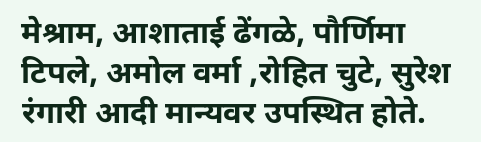मेश्राम, आशाताई ढेंगळे, पौर्णिमा टिपले, अमोल वर्मा ,रोहित चुटे, सुरेश रंगारी आदी मान्यवर उपस्थित होते.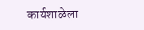कार्यशाळेला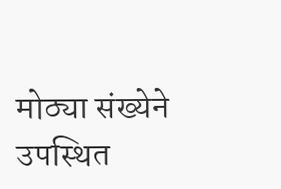मोठ्या संख्येने उपस्थित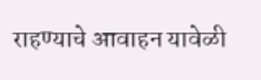राहण्याचे आवाहन यावेळी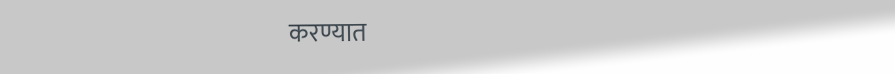करण्यात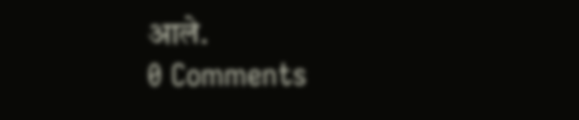आले.
0 Comments